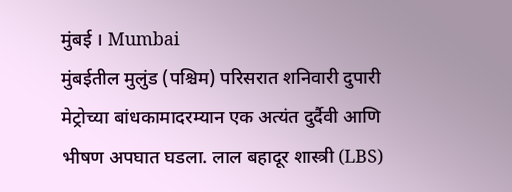मुंबई । Mumbai
मुंबईतील मुलुंड (पश्चिम) परिसरात शनिवारी दुपारी मेट्रोच्या बांधकामादरम्यान एक अत्यंत दुर्दैवी आणि भीषण अपघात घडला. लाल बहादूर शास्त्री (LBS)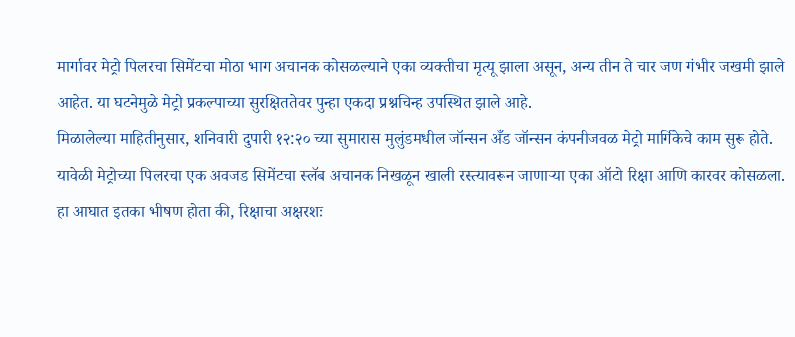मार्गावर मेट्रो पिलरचा सिमेंटचा मोठा भाग अचानक कोसळल्याने एका व्यक्तीचा मृत्यू झाला असून, अन्य तीन ते चार जण गंभीर जखमी झाले आहेत. या घटनेमुळे मेट्रो प्रकल्पाच्या सुरक्षिततेवर पुन्हा एकदा प्रश्नचिन्ह उपस्थित झाले आहे.
मिळालेल्या माहितीनुसार, शनिवारी दुपारी १२:२० च्या सुमारास मुलुंडमधील जॉन्सन अँड जॉन्सन कंपनीजवळ मेट्रो मार्गिकेचे काम सुरू होते. यावेळी मेट्रोच्या पिलरचा एक अवजड सिमेंटचा स्लॅब अचानक निखळून खाली रस्त्यावरून जाणाऱ्या एका ऑटो रिक्षा आणि कारवर कोसळला. हा आघात इतका भीषण होता की, रिक्षाचा अक्षरशः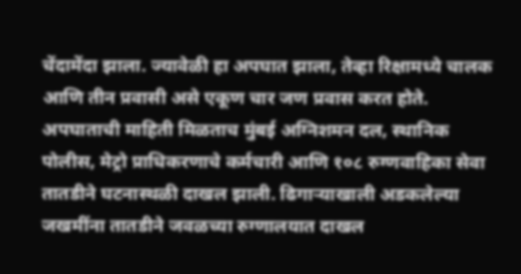चेंदामेंदा झाला. ज्यावेळी हा अपघात झाला, तेव्हा रिक्षामध्ये चालक आणि तीन प्रवासी असे एकूण चार जण प्रवास करत होते.
अपघाताची माहिती मिळताच मुंबई अग्निशमन दल, स्थानिक पोलीस, मेट्रो प्राधिकरणाचे कर्मचारी आणि १०८ रुग्णवाहिका सेवा तातडीने घटनास्थळी दाखल झाली. ढिगाऱ्याखाली अडकलेल्या जखमींना तातडीने जवळच्या रुग्णालयात दाखल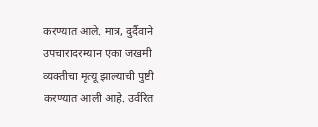करण्यात आले. मात्र, दुर्दैवाने उपचारादरम्यान एका जखमी व्यक्तीचा मृत्यू झाल्याची पुष्टी करण्यात आली आहे. उर्वरित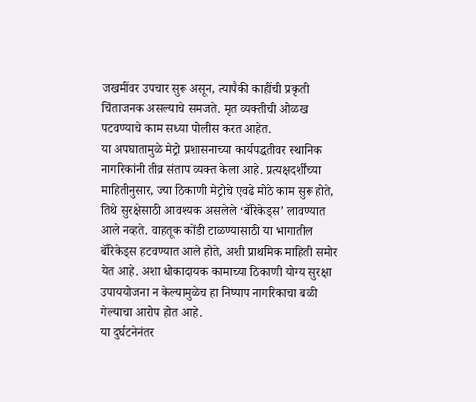जखमींवर उपचार सुरू असून, त्यापैकी काहींची प्रकृती चिंताजनक असल्याचे समजते. मृत व्यक्तीची ओळख पटवण्याचे काम सध्या पोलीस करत आहेत.
या अपघातामुळे मेट्रो प्रशासनाच्या कार्यपद्धतीवर स्थानिक नागरिकांनी तीव्र संताप व्यक्त केला आहे. प्रत्यक्षदर्शींच्या माहितीनुसार, ज्या ठिकाणी मेट्रोचे एवढे मोठे काम सुरू होते, तिथे सुरक्षेसाठी आवश्यक असलेले ‘बॅरिकेड्स’ लावण्यात आले नव्हते. वाहतूक कोंडी टाळण्यासाठी या भागातील बॅरिकेड्स हटवण्यात आले होते, अशी प्राथमिक माहिती समोर येत आहे. अशा धोकादायक कामाच्या ठिकाणी योग्य सुरक्षा उपाययोजना न केल्यामुळेच हा निष्पाप नागरिकाचा बळी गेल्याचा आरोप होत आहे.
या दुर्घटनेनंतर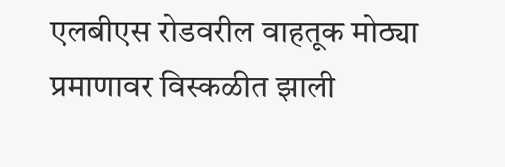एलबीएस रोडवरील वाहतूक मोठ्या प्रमाणावर विस्कळीत झाली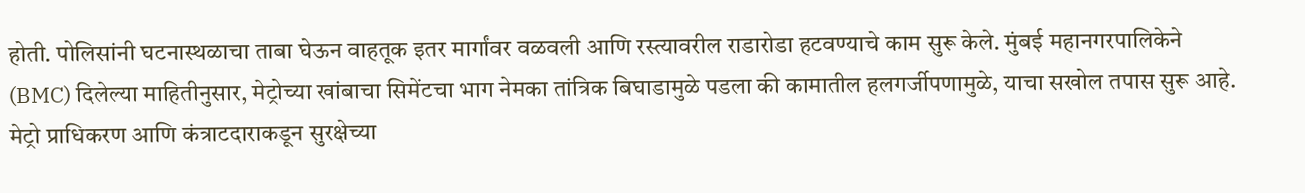होती. पोलिसांनी घटनास्थळाचा ताबा घेऊन वाहतूक इतर मार्गांवर वळवली आणि रस्त्यावरील राडारोडा हटवण्याचे काम सुरू केले. मुंबई महानगरपालिकेने (BMC) दिलेल्या माहितीनुसार, मेट्रोच्या खांबाचा सिमेंटचा भाग नेमका तांत्रिक बिघाडामुळे पडला की कामातील हलगर्जीपणामुळे, याचा सखोल तपास सुरू आहे. मेट्रो प्राधिकरण आणि कंत्राटदाराकडून सुरक्षेच्या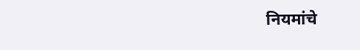नियमांचे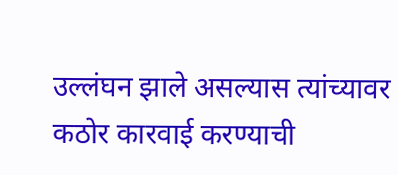उल्लंघन झाले असल्यास त्यांच्यावर कठोर कारवाई करण्याची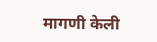मागणी केली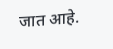जात आहे.